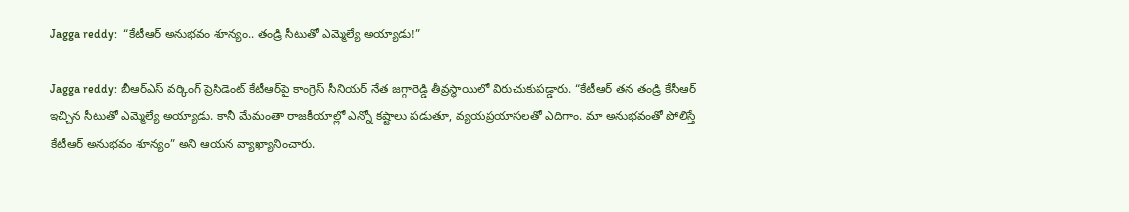Jagga reddy:  “కేటీఆర్ అనుభవం శూన్యం.. తండ్రి సీటుతో ఎమ్మెల్యే అయ్యాడు!”

Jagga reddy: బీఆర్ఎస్ వర్కింగ్ ప్రెసిడెంట్ కేటీఆర్‌పై కాంగ్రెస్ సీనియర్ నేత జగ్గారెడ్డి తీవ్రస్థాయిలో విరుచుకుపడ్డారు. “కేటీఆర్ తన తండ్రి కేసీఆర్ ఇచ్చిన సీటుతో ఎమ్మెల్యే అయ్యాడు. కానీ మేమంతా రాజకీయాల్లో ఎన్నో కష్టాలు పడుతూ, వ్యయప్రయాసలతో ఎదిగాం. మా అనుభవంతో పోలిస్తే కేటీఆర్ అనుభవం శూన్యం” అని ఆయన వ్యాఖ్యానించారు.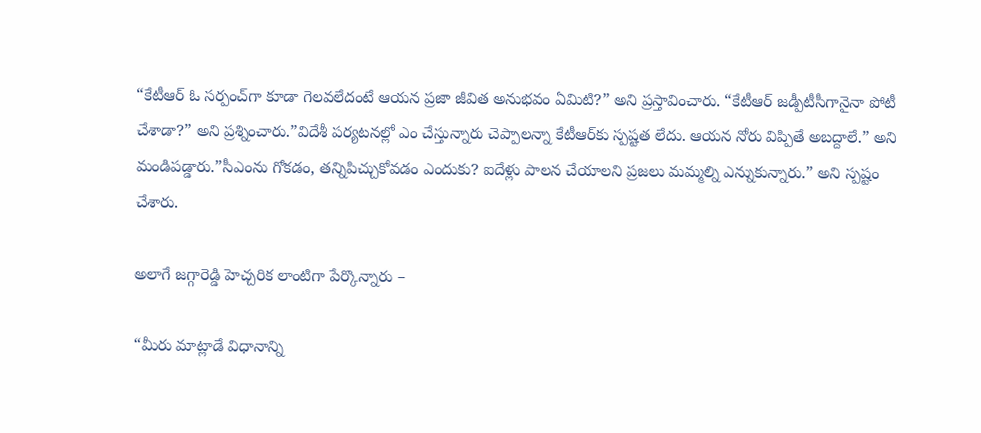“కేటీఆర్ ఓ సర్పంచ్‌గా కూడా గెలవలేదంటే ఆయన ప్రజా జీవిత అనుభవం ఏమిటి?” అని ప్రస్తావించారు. “కేటీఆర్ జడ్పీటీసీగానైనా పోటీ చేశాడా?” అని ప్రశ్నించారు.”విదేశీ పర్యటనల్లో ఎం చేస్తున్నారు చెప్పాలన్నా కేటీఆర్‌కు స్పష్టత లేదు. ఆయన నోరు విప్పితే అబద్దాలే.” అని మండిపడ్డారు.”సీఎంను గోకడం, తన్నిపిచ్చుకోవడం ఎందుకు? ఐదేళ్లు పాలన చేయాలని ప్రజలు మమ్మల్ని ఎన్నుకున్నారు.” అని స్పష్టం చేశారు.

అలాగే జగ్గారెడ్డి హెచ్చరిక లాంటిగా పేర్కొన్నారు –

“మీరు మాట్లాడే విధానాన్ని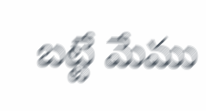బట్టే మేము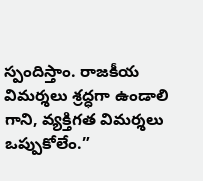స్పందిస్తాం. రాజకీయ విమర్శలు శ్రద్ధగా ఉండాలి గాని, వ్యక్తిగత విమర్శలు ఒప్పుకోలేం.”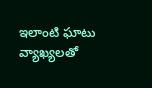ఇలాంటి ఘాటు వ్యాఖ్యలతో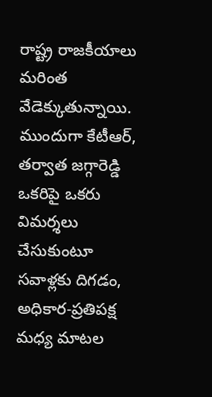రాష్ట్ర రాజకీయాలు మరింత వేడెక్కుతున్నాయి. ముందుగా కేటీఆర్, తర్వాత జగ్గారెడ్డి ఒకరిపై ఒకరు విమర్శలు చేసుకుంటూ సవాళ్లకు దిగడం, అధికార-ప్రతిపక్ష మధ్య మాటల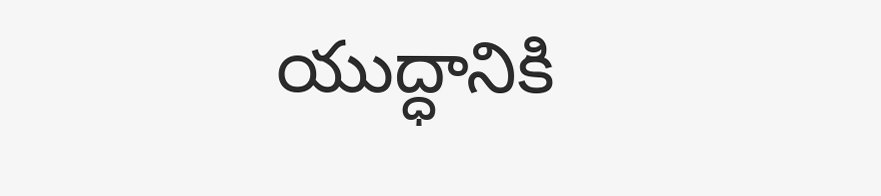యుద్ధానికి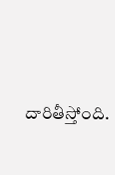దారితీస్తోంది.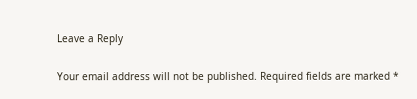Leave a Reply

Your email address will not be published. Required fields are marked *